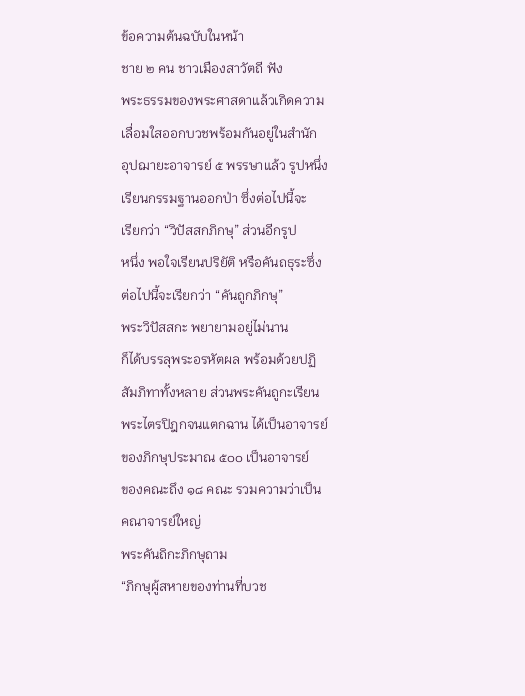ข้อความต้นฉบับในหน้า
ชาย ๒ คน ชาวเมืองสาวัตถี ฟัง
พระธรรมของพระศาสดาแล้วเกิดความ
เลื่อมใสออกบวชพร้อมกันอยู่ในสำนัก
อุปฌายะอาจารย์ ๕ พรรษาแล้ว รูปหนึ่ง
เรียนกรรมฐานออกป่า ซึ่งต่อไปนี้จะ
เรียกว่า “วิปัสสกภิกษุ” ส่วนอีกรูป
หนึ่ง พอใจเรียนปริยัติ หรือคันถธุระซึ่ง
ต่อไปนี้จะเรียกว่า “คันถูกภิกษุ”
พระวิปัสสกะ พยายามอยู่ไม่นาน
ก็ได้บรรลุพระอรหัตผล พร้อมด้วยปฏิ
สัมภิทาทั้งหลาย ส่วนพระคันถูกะเรียน
พระไตรปิฎกจนแตกฉาน ได้เป็นอาจารย์
ของภิกษุประมาณ ๕๐๐ เป็นอาจารย์
ของคณะถึง ๑๘ คณะ รวมความว่าเป็น
คณาจารย์ใหญ่
พระคันถิกะภิกษุถาม
“ภิกษุผู้สหายของท่านที่บวช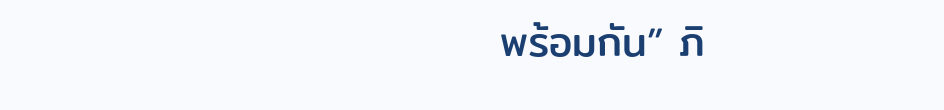พร้อมกัน” ภิ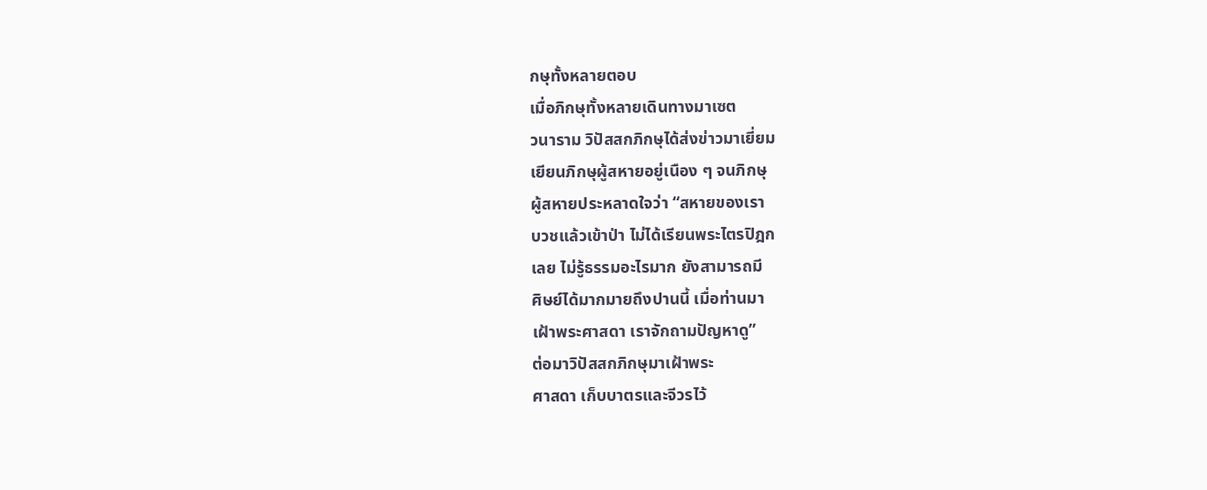กษุทั้งหลายตอบ
เมื่อภิกษุทั้งหลายเดินทางมาเซต
วนาราม วิปัสสกภิกษุได้ส่งข่าวมาเยี่ยม
เยียนภิกษุผู้สหายอยู่เนือง ๆ จนภิกษุ
ผู้สหายประหลาดใจว่า “สหายของเรา
บวชแล้วเข้าป่า ไม่ได้เรียนพระไตรปิฎก
เลย ไม่รู้ธรรมอะไรมาก ยังสามารถมี
ศิษย์ได้มากมายถึงปานนี้ เมื่อท่านมา
เฝ้าพระศาสดา เราจักถามปัญหาดู”
ต่อมาวิปัสสกภิกษุมาเฝ้าพระ
ศาสดา เก็บบาตรและจีวรไว้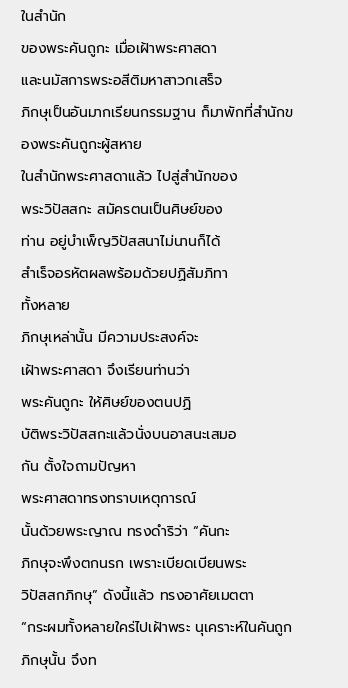ในสำนัก
ของพระคันถูกะ เมื่อเฝ้าพระศาสดา
และนมัสการพระอสีติมหาสาวกเสร็จ
ภิกษุเป็นอันมากเรียนกรรมฐาน ก็มาพักที่สำนักของพระคันถูกะผู้สหาย
ในสำนักพระศาสดาแล้ว ไปสู่สำนักของ
พระวิปัสสกะ สมัครตนเป็นศิษย์ของ
ท่าน อยู่บำเพ็ญวิปัสสนาไม่นานก็ได้
สำเร็จอรหัตผลพร้อมด้วยปฏิสัมภิทา
ทั้งหลาย
ภิกษุเหล่านั้น มีความประสงค์จะ
เฝ้าพระศาสดา จึงเรียนท่านว่า
พระคันถูกะ ให้ศิษย์ของตนปฏิ
บัติพระวิปัสสกะแล้วนั่งบนอาสนะเสมอ
กัน ตั้งใจถามปัญหา
พระศาสดาทรงทราบเหตุการณ์
นั้นด้วยพระญาณ ทรงดำริว่า “คันกะ
ภิกษุจะพึงตกนรก เพราะเบียดเบียนพระ
วิปัสสกภิกษุ” ดังนี้แล้ว ทรงอาศัยเมตตา
“กระผมทั้งหลายใคร่ไปเฝ้าพระ นุเคราะห์ในคันถูกภิกษุนั้น จึงท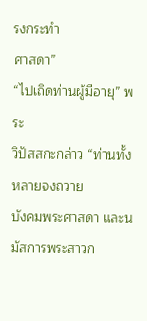รงกระทำ
ศาสดา”
“ไปเถิดท่านผู้มีอายุ” พระ
วิปัสสกะกล่าว “ท่านทั้งหลายจงถวาย
บังคมพระศาสดา และนมัสการพระสาวก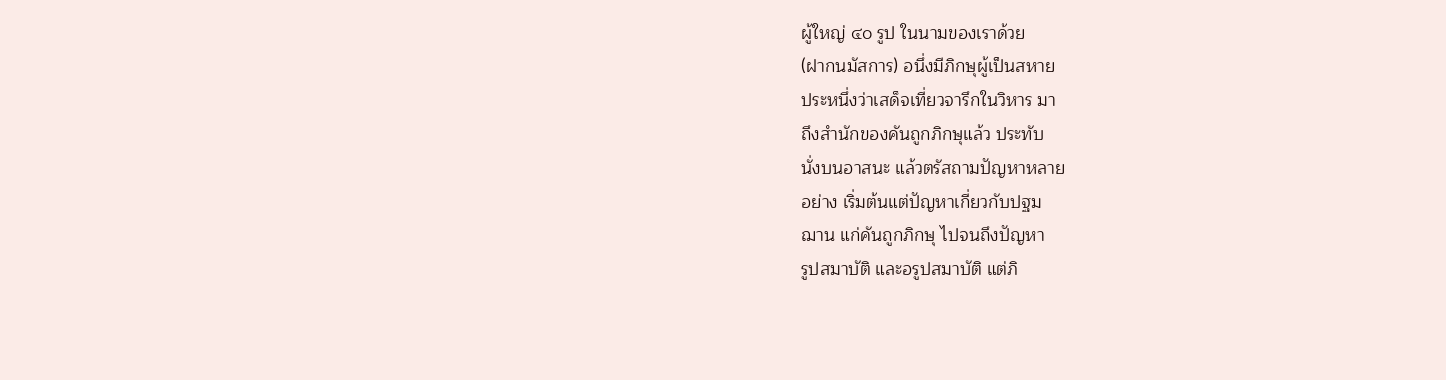ผู้ใหญ่ ๔๐ รูป ในนามของเราด้วย
(ฝากนมัสการ) อนึ่งมีภิกษุผู้เป็นสหาย
ประหนึ่งว่าเสด็จเที่ยวจารึกในวิหาร มา
ถึงสำนักของคันถูกภิกษุแล้ว ประทับ
นั่งบนอาสนะ แล้วตรัสถามปัญหาหลาย
อย่าง เริ่มต้นแต่ปัญหาเกี่ยวกับปฐม
ฌาน แก่คันถูกภิกษุ ไปจนถึงปัญหา
รูปสมาบัติ และอรูปสมาบัติ แต่ภิ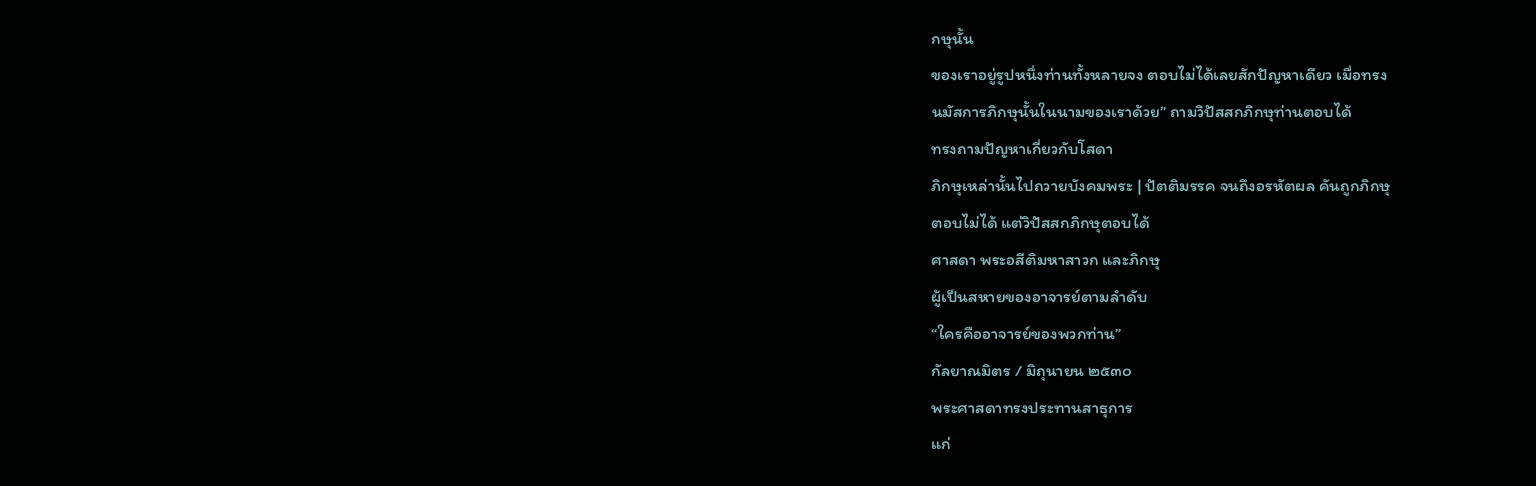กษุนั้น
ของเราอยู่รูปหนึ่งท่านทั้งหลายจง ตอบไม่ได้เลยสักปัญหาเดียว เมื่อทรง
นมัสการภิกษุนั้นในนามของเราด้วย” ถามวิปัสสกภิกษุท่านตอบได้
ทรงถามปัญหาเกี่ยวกับโสดา
ภิกษุเหล่านั้นไปถวายบังคมพระ | ปัตติมรรค จนถึงอรหัตผล คันถูกภิกษุ
ตอบไม่ได้ แต่วิปัสสกภิกษุตอบได้
ศาสดา พระอสีติมหาสาวก และภิกษุ
ผู้เป็นสหายของอาจารย์ตามลำดับ
“ใครคืออาจารย์ของพวกท่าน”
กัลยาณมิตร / มิถุนายน ๒๕๓๐
พระศาสดาทรงประทานสาธุการ
แก่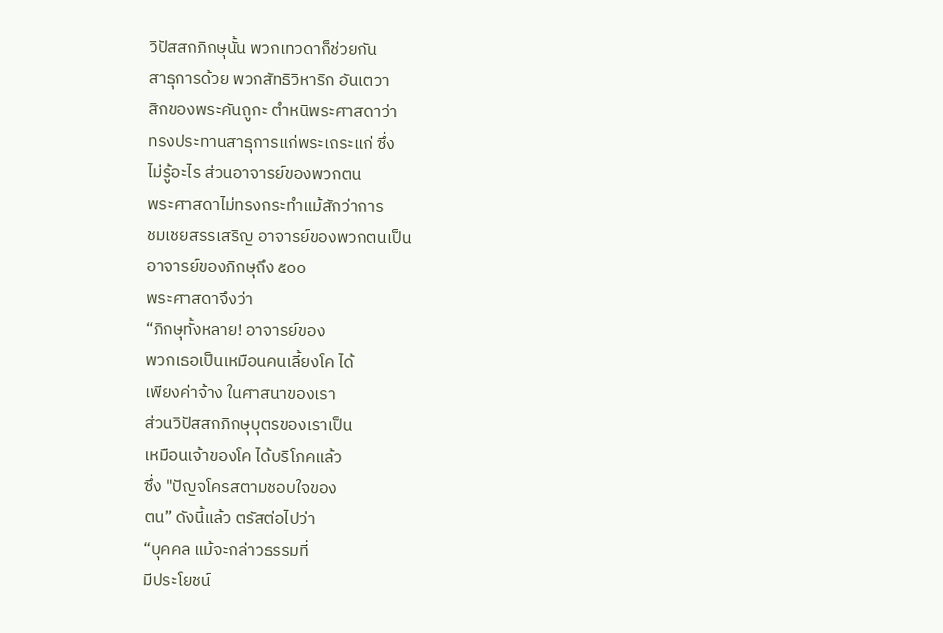วิปัสสกภิกษุนั้น พวกเทวดาก็ช่วยกัน
สาธุการด้วย พวกสัทธิวิหาริก อันเตวา
สิกของพระคันถูกะ ตำหนิพระศาสดาว่า
ทรงประทานสาธุการแก่พระเถระแก่ ซึ่ง
ไม่รู้อะไร ส่วนอาจารย์ของพวกตน
พระศาสดาไม่ทรงกระทำแม้สักว่าการ
ชมเชยสรรเสริญ อาจารย์ของพวกตนเป็น
อาจารย์ของภิกษุถึง ๕๐๐
พระศาสดาจึงว่า
“ภิกษุทั้งหลาย! อาจารย์ของ
พวกเธอเป็นเหมือนคนเลี้ยงโค ได้
เพียงค่าจ้าง ในศาสนาของเรา
ส่วนวิปัสสกภิกษุบุตรของเราเป็น
เหมือนเจ้าของโค ได้บริโภคแล้ว
ซึ่ง "ปัญจโครสตามชอบใจของ
ตน” ดังนี้แล้ว ตรัสต่อไปว่า
“บุคคล แม้จะกล่าวธรรมที่
มีประโยชน์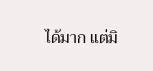ได้มาก แต่มิ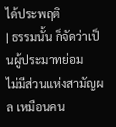ได้ประพฤติ
| ธรรมนั้น ก็จัดว่าเป็นผู้ประมาทย่อม
ไม่มีส่วนแห่งสามัญผล เหมือนคน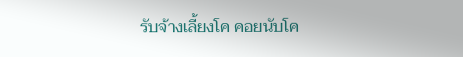รับจ้างเลี้ยงโค คอยนับโค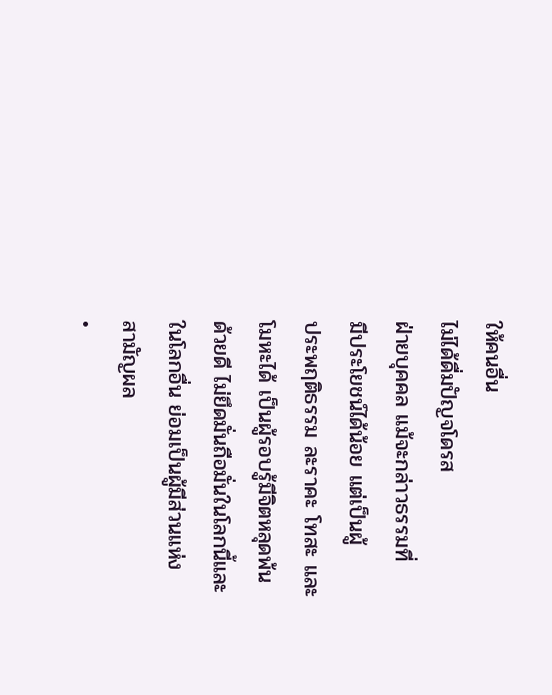ให้คนอื่น
ไม่ได้ดื่มปัญจโดรส
ฝ่ายบุคคล แม้จะกล่าวธรรมที่
มีประโยชน์ได้น้อย แต่เป็นผู้
ประพฤติธรรม ละราคะ โทสะ และ
โมหะได้ เป็นผู้รอบรู้มีจิตหลุดพ้น
ด้วยดี ไม่ยึดมั่นถือมั่นในโลกนี้และ
ในโลกอื่น ย่อมเป็นผู้มีส่วนแห่ง
สามัญผล
•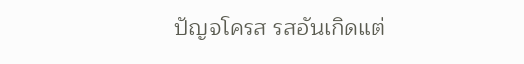ปัญจโครส รสอันเกิดแต่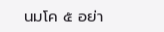นมโค ๕ อย่า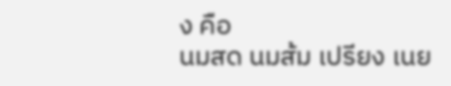ง คือ
นมสด นมส้ม เปรียง เนย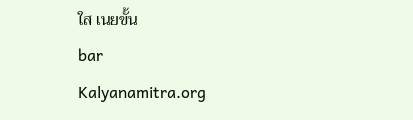ใส เนยขั้น
bar
Kalyanamitra.org